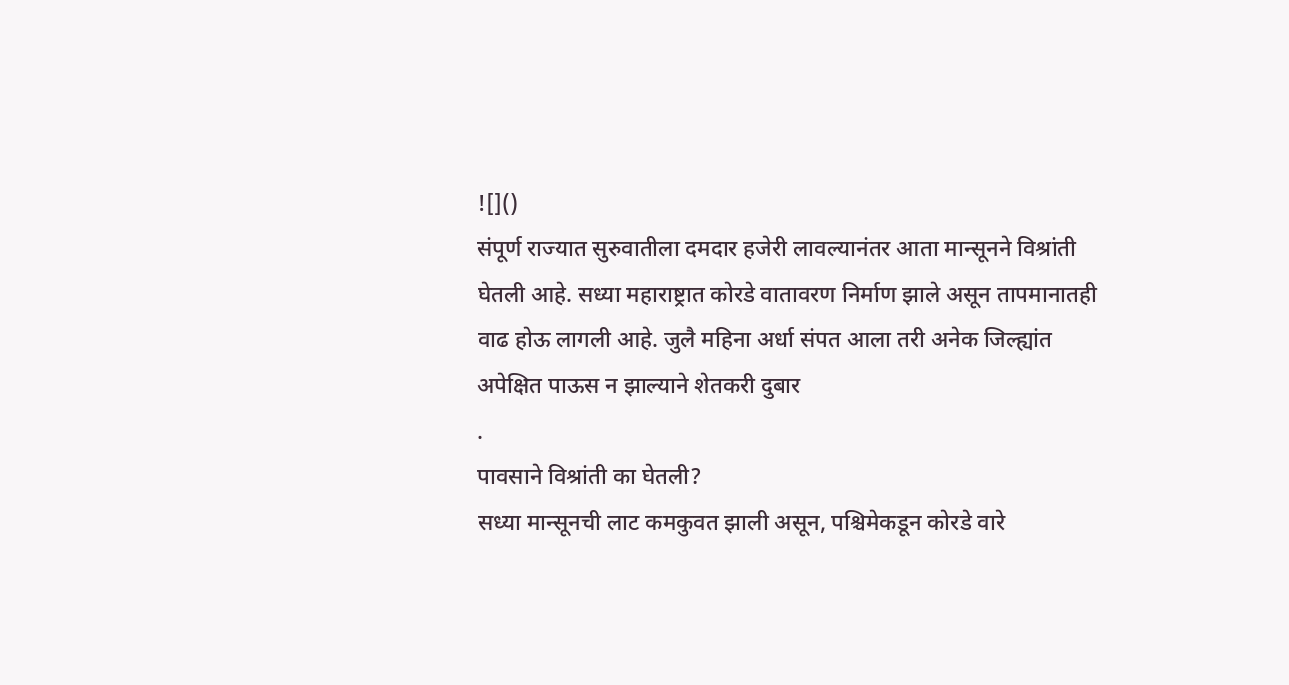![]()
संपूर्ण राज्यात सुरुवातीला दमदार हजेरी लावल्यानंतर आता मान्सूनने विश्रांती घेतली आहे. सध्या महाराष्ट्रात कोरडे वातावरण निर्माण झाले असून तापमानातही वाढ होऊ लागली आहे. जुलै महिना अर्धा संपत आला तरी अनेक जिल्ह्यांत अपेक्षित पाऊस न झाल्याने शेतकरी दुबार
.
पावसाने विश्रांती का घेतली?
सध्या मान्सूनची लाट कमकुवत झाली असून, पश्चिमेकडून कोरडे वारे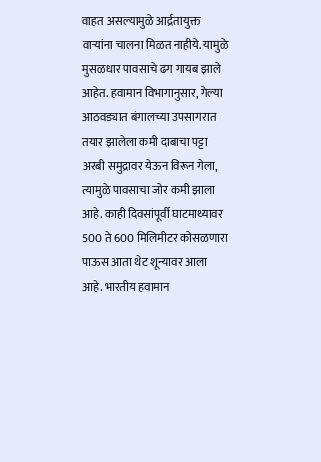वाहत असल्यामुळे आर्द्रतायुक्त वाऱ्यांना चालना मिळत नाहीये. यामुळे मुसळधार पावसाचे ढग गायब झाले आहेत. हवामान विभागानुसार, गेल्या आठवड्यात बंगालच्या उपसागरात तयार झालेला कमी दाबाचा पट्टा अरबी समुद्रावर येऊन विरून गेला, त्यामुळे पावसाचा जोर कमी झाला आहे. काही दिवसांपूर्वी घाटमाथ्यावर 500 ते 600 मिलिमीटर कोसळणारा पाऊस आता थेट शून्यावर आला आहे. भारतीय हवामान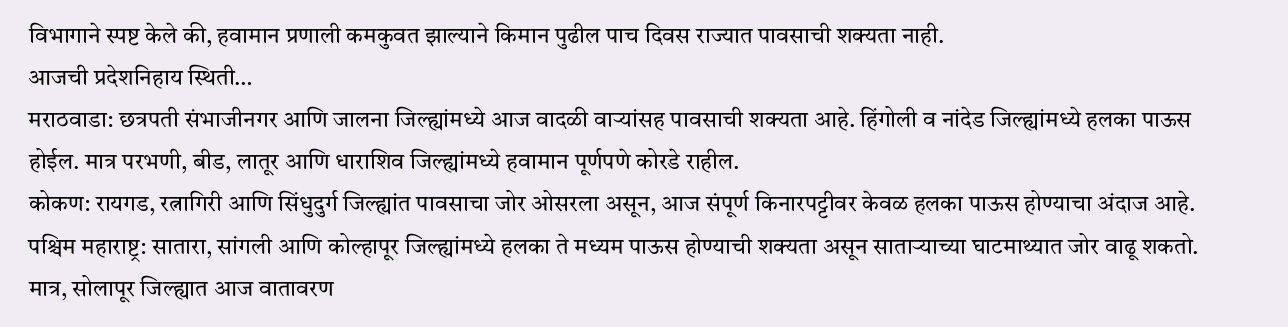विभागाने स्पष्ट केले की, हवामान प्रणाली कमकुवत झाल्याने किमान पुढील पाच दिवस राज्यात पावसाची शक्यता नाही.
आजची प्रदेशनिहाय स्थिती…
मराठवाडा: छत्रपती संभाजीनगर आणि जालना जिल्ह्यांमध्ये आज वादळी वाऱ्यांसह पावसाची शक्यता आहे. हिंगोली व नांदेड जिल्ह्यांमध्ये हलका पाऊस होईल. मात्र परभणी, बीड, लातूर आणि धाराशिव जिल्ह्यांमध्ये हवामान पूर्णपणे कोरडे राहील.
कोकण: रायगड, रत्नागिरी आणि सिंधुदुर्ग जिल्ह्यांत पावसाचा जोर ओसरला असून, आज संपूर्ण किनारपट्टीवर केवळ हलका पाऊस होण्याचा अंदाज आहे.
पश्चिम महाराष्ट्र: सातारा, सांगली आणि कोल्हापूर जिल्ह्यांमध्ये हलका ते मध्यम पाऊस होण्याची शक्यता असून साताऱ्याच्या घाटमाथ्यात जोर वाढू शकतो. मात्र, सोलापूर जिल्ह्यात आज वातावरण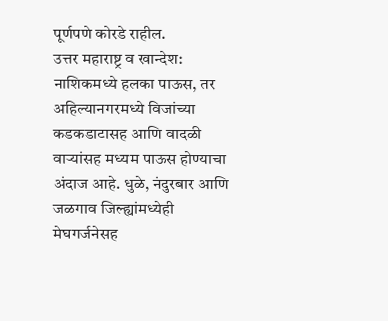पूर्णपणे कोरडे राहील.
उत्तर महाराष्ट्र व खान्देश: नाशिकमध्ये हलका पाऊस, तर अहिल्यानगरमध्ये विजांच्या कडकडाटासह आणि वादळी वाऱ्यांसह मध्यम पाऊस होण्याचा अंदाज आहे. धुळे, नंदुरबार आणि जळगाव जिल्ह्यांमध्येही मेघगर्जनेसह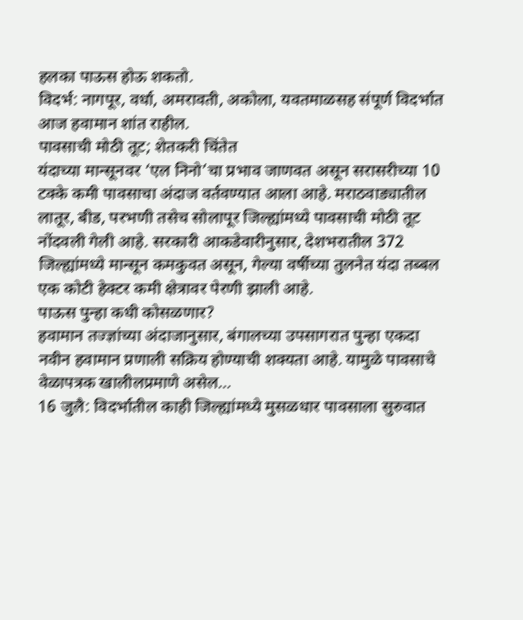हलका पाऊस होऊ शकतो.
विदर्भ: नागपूर, वर्धा, अमरावती, अकोला, यवतमाळसह संपूर्ण विदर्भात आज हवामान शांत राहील.
पावसाची मोठी तूट; शेतकरी चिंतेत
यंदाच्या मान्सूनवर ‘एल निनो’चा प्रभाव जाणवत असून सरासरीच्या 10 टक्के कमी पावसाचा अंदाज वर्तवण्यात आला आहे. मराठवाड्यातील लातूर, बीड, परभणी तसेच सोलापूर जिल्ह्यांमध्ये पावसाची मोठी तूट नोंदवली गेली आहे. सरकारी आकडेवारीनुसार, देशभरातील 372 जिल्ह्यांमध्ये मान्सून कमकुवत असून, गेल्या वर्षीच्या तुलनेत यंदा तब्बल एक कोटी हेक्टर कमी क्षेत्रावर पेरणी झाली आहे.
पाऊस पुन्हा कधी कोसळणार?
हवामान तज्ज्ञांच्या अंदाजानुसार, बंगालच्या उपसागरात पुन्हा एकदा नवीन हवामान प्रणाली सक्रिय होण्याची शक्यता आहे. यामुळे पावसाचे वेळापत्रक खालीलप्रमाणे असेल…
16 जुलै: विदर्भातील काही जिल्ह्यांमध्ये मुसळधार पावसाला सुरुवात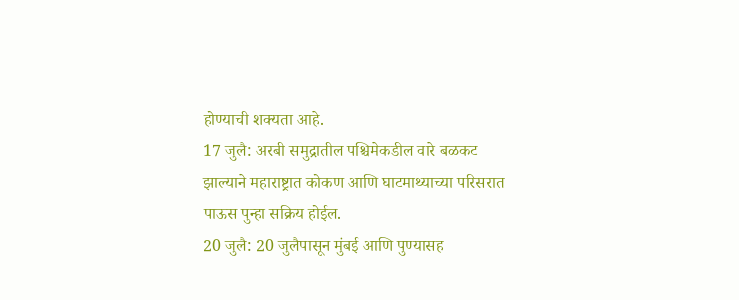होण्याची शक्यता आहे.
17 जुलै: अरबी समुद्रातील पश्चिमेकडील वारे बळकट झाल्याने महाराष्ट्रात कोकण आणि घाटमाथ्याच्या परिसरात पाऊस पुन्हा सक्रिय होईल.
20 जुलै: 20 जुलैपासून मुंबई आणि पुण्यासह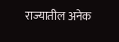राज्यातील अनेक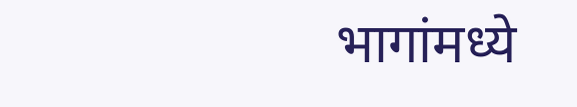भागांमध्ये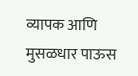व्यापक आणि मुसळधार पाऊस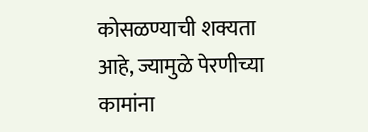कोसळण्याची शक्यता आहे, ज्यामुळे पेरणीच्या कामांना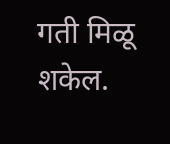गती मिळू शकेल.